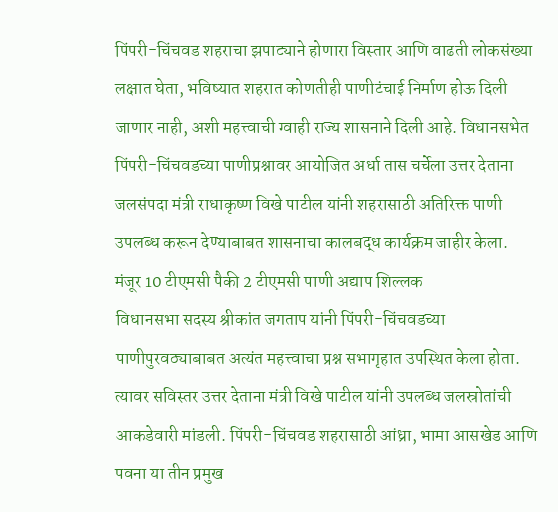पिंपरी-चिंचवड शहराचा झपाट्याने होणारा विस्तार आणि वाढती लोकसंख्या लक्षात घेता, भविष्यात शहरात कोणतीही पाणीटंचाई निर्माण होऊ दिली जाणार नाही, अशी महत्त्वाची ग्वाही राज्य शासनाने दिली आहे. विधानसभेत पिंपरी-चिंचवडच्या पाणीप्रश्नावर आयोजित अर्धा तास चर्चेला उत्तर देताना जलसंपदा मंत्री राधाकृष्ण विखे पाटील यांनी शहरासाठी अतिरिक्त पाणी उपलब्ध करून देण्याबाबत शासनाचा कालबद्ध कार्यक्रम जाहीर केला.
मंजूर 10 टीएमसी पैकी 2 टीएमसी पाणी अद्याप शिल्लक
विधानसभा सदस्य श्रीकांत जगताप यांनी पिंपरी-चिंचवडच्या पाणीपुरवठ्याबाबत अत्यंत महत्त्वाचा प्रश्न सभागृहात उपस्थित केला होता. त्यावर सविस्तर उत्तर देताना मंत्री विखे पाटील यांनी उपलब्ध जलस्रोतांची आकडेवारी मांडली. पिंपरी-चिंचवड शहरासाठी आंध्रा, भामा आसखेड आणि पवना या तीन प्रमुख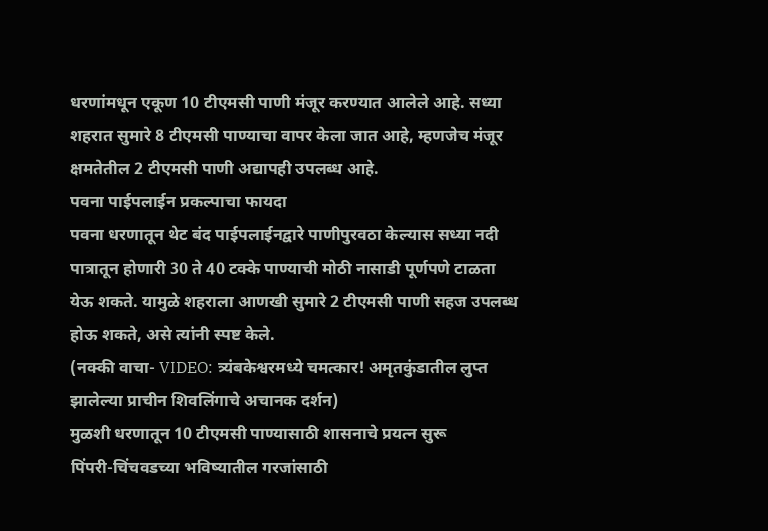धरणांमधून एकूण 10 टीएमसी पाणी मंजूर करण्यात आलेले आहे. सध्या शहरात सुमारे 8 टीएमसी पाण्याचा वापर केला जात आहे, म्हणजेच मंजूर क्षमतेतील 2 टीएमसी पाणी अद्यापही उपलब्ध आहे.
पवना पाईपलाईन प्रकल्पाचा फायदा
पवना धरणातून थेट बंद पाईपलाईनद्वारे पाणीपुरवठा केल्यास सध्या नदी पात्रातून होणारी 30 ते 40 टक्के पाण्याची मोठी नासाडी पूर्णपणे टाळता येऊ शकते. यामुळे शहराला आणखी सुमारे 2 टीएमसी पाणी सहज उपलब्ध होऊ शकते, असे त्यांनी स्पष्ट केले.
(नक्की वाचा- VIDEO: त्र्यंबकेश्वरमध्ये चमत्कार! अमृतकुंडातील लुप्त झालेल्या प्राचीन शिवलिंगाचे अचानक दर्शन)
मुळशी धरणातून 10 टीएमसी पाण्यासाठी शासनाचे प्रयत्न सुरू
पिंपरी-चिंचवडच्या भविष्यातील गरजांसाठी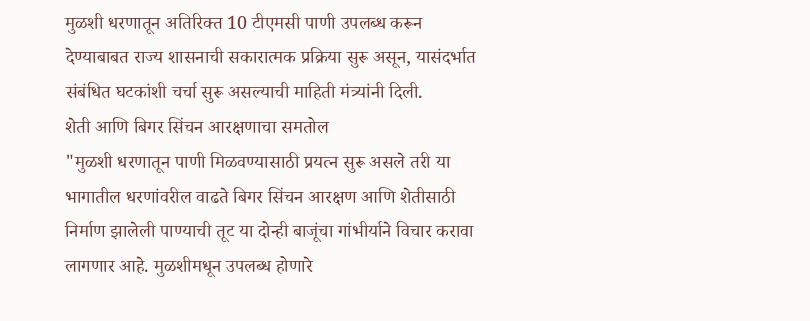मुळशी धरणातून अतिरिक्त 10 टीएमसी पाणी उपलब्ध करून देण्याबाबत राज्य शासनाची सकारात्मक प्रक्रिया सुरू असून, यासंदर्भात संबंधित घटकांशी चर्चा सुरू असल्याची माहिती मंत्र्यांनी दिली.
शेती आणि बिगर सिंचन आरक्षणाचा समतोल
"मुळशी धरणातून पाणी मिळवण्यासाठी प्रयत्न सुरू असले तरी या भागातील धरणांवरील वाढते बिगर सिंचन आरक्षण आणि शेतीसाठी निर्माण झालेली पाण्याची तूट या दोन्ही बाजूंचा गांभीर्याने विचार करावा लागणार आहे. मुळशीमधून उपलब्ध होणारे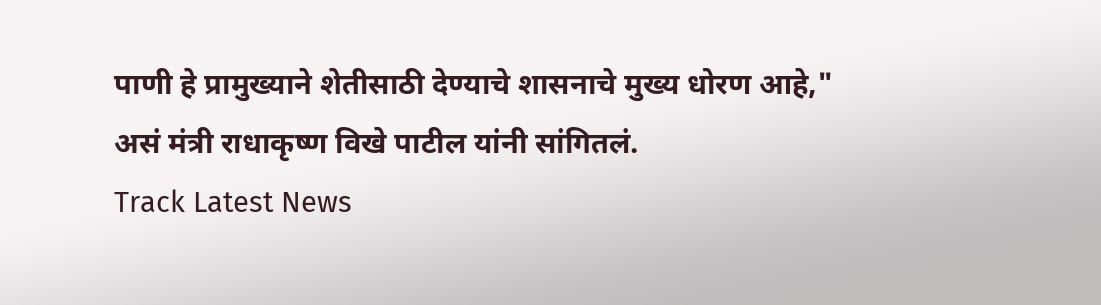पाणी हे प्रामुख्याने शेतीसाठी देण्याचे शासनाचे मुख्य धोरण आहे," असं मंत्री राधाकृष्ण विखे पाटील यांनी सांगितलं.
Track Latest News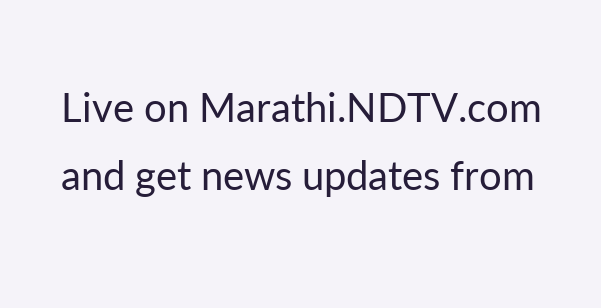Live on Marathi.NDTV.com and get news updates from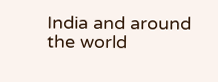India and around the world